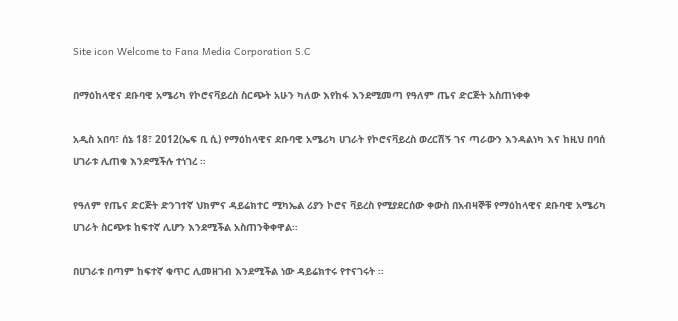Site icon Welcome to Fana Media Corporation S.C

በማዕከላዊና ደቡባዊ አሜሪካ የኮሮናቫይረስ ስርጭት አሁን ካለው እየከፋ እንደሚመጣ የዓለም ጤና ድርጅት አስጠነቀቀ

አዲስ አበባ፣ ሰኔ 18፣ 2012(ኤፍ ቢ ሲ) የማዕከላዊና ደቡባዊ አሜሪካ ሀገራት የኮሮናቫይረስ ወረርሽኝ ገና ጣራውን እንዳልነካ እና ከዚህ በባሰ ሀገራቱ ሊጠቁ እንደሚችሉ ተነገረ ።

የዓለም የጤና ድርጅት ድንገተኛ ህክምና ዳይሬክተር ሚካኤል ሪያን ኮሮና ቫይረስ የሚያደርሰው ቀውስ በአብዛኞቹ የማዕከላዊና ደቡባዊ አሜሪካ ሀገራት ስርጭቱ ከፍተኛ ሊሆን እንደሚችል አስጠንቅቀዋል፡፡

በሀገራቱ በጣም ከፍተኛ ቁጥር ሊመዘገብ እንደሚችል ነው ዳይሬክተሩ የተናገሩት ፡፡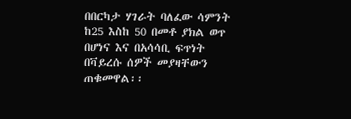በበርካታ ሃገራት ባለፈው ሳምንት ከ25 እስከ 50 በመቶ ያክል ወጥ በሆነና እና በአሳሳቢ ፍጥነት በቫይረሱ ሰዎች መያዛቸውን ጠቁመዋል፡፡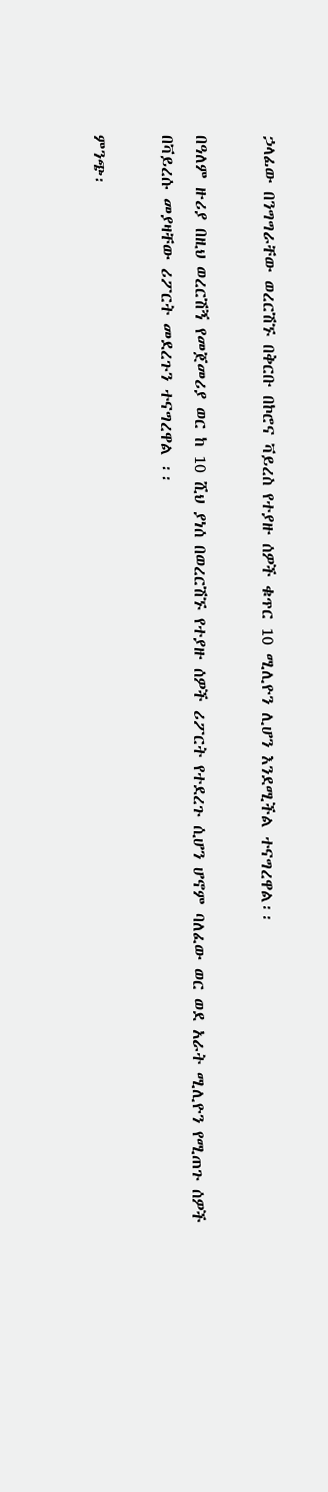ኃላፊው በንግግራቸው ወረርሽኙ በቅርቡ በኮሮና ቫይረስ የተያዙ ሰዎች ቁጥር 10 ሚሊዮን ሊሆን እንደሚችል ተናግረዋል፡፡

በዓለም ዙሪያ በዚህ ወረርሽኝ የመጀመሪያ ወር ከ 10 ሺህ ያነሰ በወረርሽኙ የተያዙ ሰዎች ሪፖርት የተደረጉ ሲሆን ሆኖም ባለፈው ወር ወደ አራት ሚሊዮን የሚጠጉ ሰዎች በቫይረሱ መያዛቸው ሪፖርት መደረጉን ተናግረዋል ፡፡

ምንጭ፡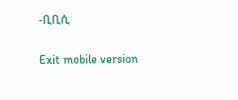-ቢቢሲ

Exit mobile version